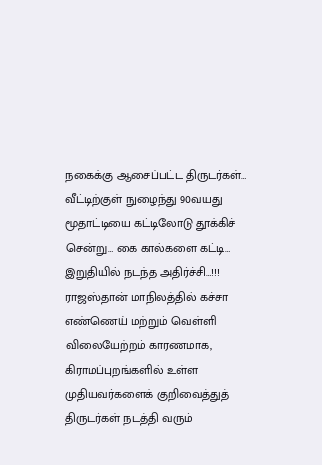நகைக்கு ஆசைப்பட்ட திருடர்கள்… வீட்டிற்குள் நுழைந்து 90வயது மூதாட்டியை கட்டிலோடு தூக்கிச் சென்று… கை கால்களை கட்டி… இறுதியில் நடந்த அதிர்ச்சி…!!!
ராஜஸ்தான் மாநிலத்தில் கச்சா எண்ணெய் மற்றும் வெள்ளி விலையேற்றம் காரணமாக, கிராமப்புறங்களில் உள்ள முதியவர்களைக் குறிவைத்துத் திருடர்கள் நடத்தி வரும்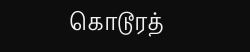கொடூரத்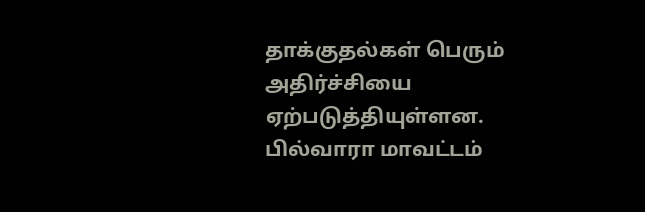தாக்குதல்கள் பெரும் அதிர்ச்சியை ஏற்படுத்தியுள்ளன. பில்வாரா மாவட்டம்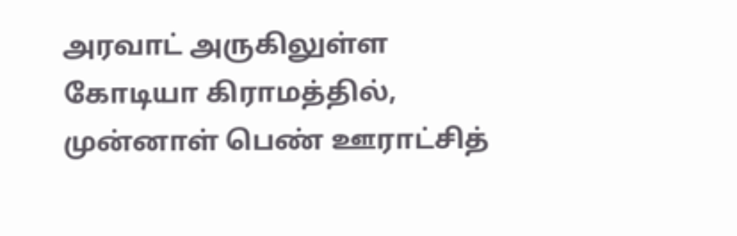அரவாட் அருகிலுள்ள கோடியா கிராமத்தில், முன்னாள் பெண் ஊராட்சித்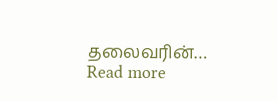தலைவரின்…
Read more